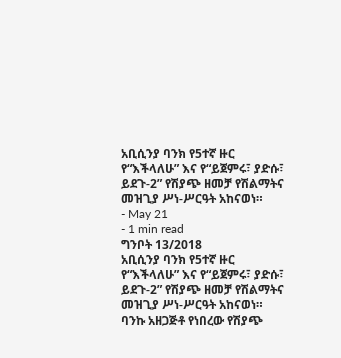አቢሲንያ ባንክ የ5ተኛ ዙር የ“እችላለሁ” እና የ“ይጀምሩ፣ ያድሱ፣ ይደጉ-2” የሽያጭ ዘመቻ የሽልማትና መዝጊያ ሥነ-ሥርዓት አከናወነ።
- May 21
- 1 min read
ግንቦት 13/2018
አቢሲንያ ባንክ የ5ተኛ ዙር የ“እችላለሁ” እና የ“ይጀምሩ፣ ያድሱ፣ ይደጉ-2” የሽያጭ ዘመቻ የሽልማትና መዝጊያ ሥነ-ሥርዓት አከናወነ።
ባንኩ አዘጋጅቶ የነበረው የሽያጭ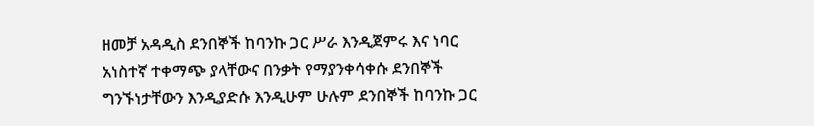ዘመቻ አዳዲስ ደንበኞች ከባንኩ ጋር ሥራ እንዲጀምሩ እና ነባር አነስተኛ ተቀማጭ ያላቸውና በንቃት የማያንቀሳቀሱ ደንበኞች ግንኙነታቸውን እንዲያድሱ እንዲሁም ሁሉም ደንበኞች ከባንኩ ጋር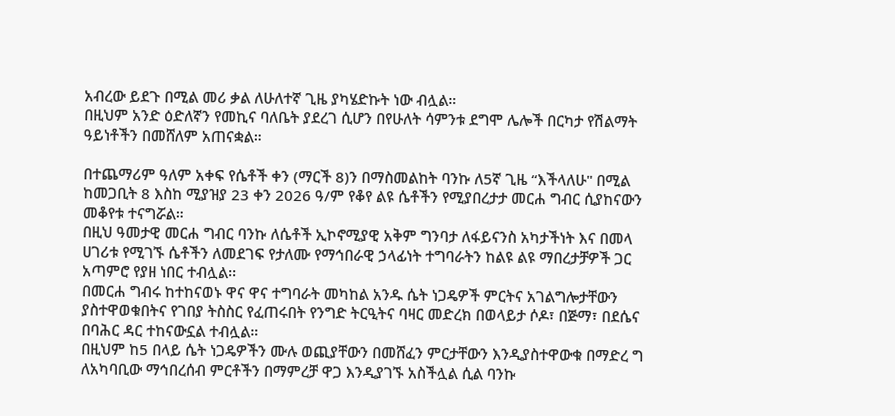አብረው ይደጉ በሚል መሪ ቃል ለሁለተኛ ጊዜ ያካሄድኩት ነው ብሏል።
በዚህም አንድ ዕድለኛን የመኪና ባለቤት ያደረገ ሲሆን በየሁለት ሳምንቱ ደግሞ ሌሎች በርካታ የሽልማት ዓይነቶችን በመሸለም አጠናቋል።

በተጨማሪም ዓለም አቀፍ የሴቶች ቀን (ማርች 8)ን በማስመልከት ባንኩ ለ5ኛ ጊዜ “እችላለሁ" በሚል ከመጋቢት 8 እስከ ሚያዝያ 23 ቀን 2026 ዓ/ም የቆየ ልዩ ሴቶችን የሚያበረታታ መርሐ ግብር ሲያከናውን መቆየቱ ተናግሯል።
በዚህ ዓመታዊ መርሐ ግብር ባንኩ ለሴቶች ኢኮኖሚያዊ አቅም ግንባታ ለፋይናንስ አካታችነት እና በመላ ሀገሪቱ የሚገኙ ሴቶችን ለመደገፍ የታለሙ የማኅበራዊ ኃላፊነት ተግባራትን ከልዩ ልዩ ማበረታቻዎች ጋር አጣምሮ የያዘ ነበር ተብሏል፡፡
በመርሐ ግብሩ ከተከናወኑ ዋና ዋና ተግባራት መካከል አንዱ ሴት ነጋዴዎች ምርትና አገልግሎታቸውን ያስተዋወቁበትና የገበያ ትስስር የፈጠሩበት የንግድ ትርዒትና ባዛር መድረክ በወላይታ ሶዶ፣ በጅማ፣ በደሴና በባሕር ዳር ተከናውኗል ተብሏል።
በዚህም ከ5 በላይ ሴት ነጋዴዎችን ሙሉ ወጪያቸውን በመሸፈን ምርታቸውን እንዲያስተዋውቁ በማድረ ግ ለአካባቢው ማኅበረሰብ ምርቶችን በማምረቻ ዋጋ እንዲያገኙ አስችሏል ሲል ባንኩ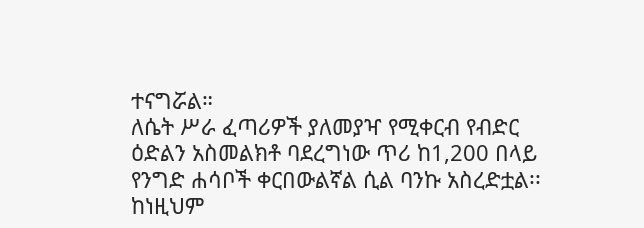ተናግሯል።
ለሴት ሥራ ፈጣሪዎች ያለመያዣ የሚቀርብ የብድር ዕድልን አስመልክቶ ባደረግነው ጥሪ ከ1,200 በላይ የንግድ ሐሳቦች ቀርበውልኛል ሲል ባንኩ አስረድቷል፡፡
ከነዚህም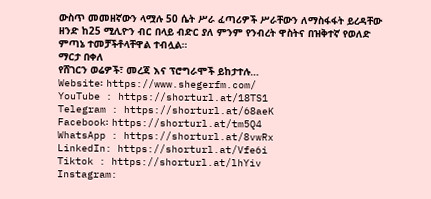ውስጥ መመዘኛውን ላሟሉ 50 ሴት ሥራ ፈጣሪዎች ሥራቸውን ለማስፋፋት ይረዳቸው ዘንድ ከ25 ሚሊዮን ብር በላይ ብድር ያለ ምንም የንብረት ዋስትና በዝቅተኛ የወለድ ምጣኔ ተመቻችቶላቸዋል ተብሏል።
ማርታ በቀለ
የሸገርን ወሬዎች፣ መረጃ እና ፕሮግራሞች ይከታተሉ…
Website፡ https://www.shegerfm.com/
YouTube : https://shorturl.at/18TS1
Telegram : https://shorturl.at/68aeK
Facebook፡ https://shorturl.at/tm5Q4
WhatsApp : https://shorturl.at/8vwRx
LinkedIn: https://shorturl.at/Vfe6i
Tiktok : https://shorturl.at/lhYiv
Instagram: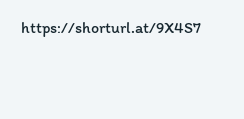https://shorturl.at/9X4S7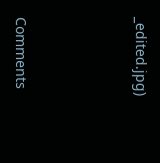_edited.jpg)




Comments